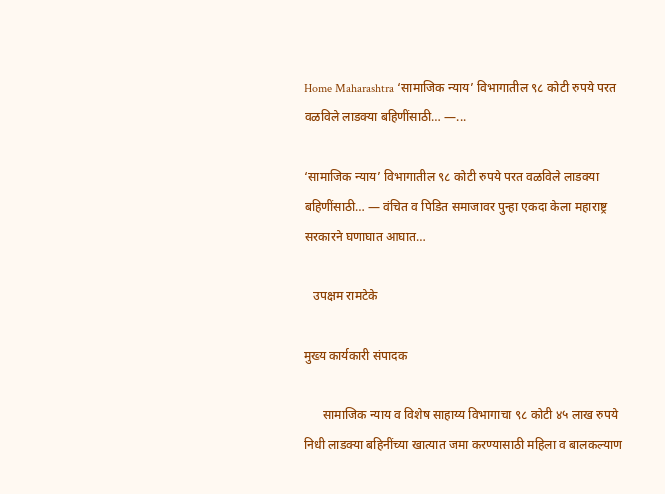Home Maharashtra ‘सामाजिक न्याय’ विभागातील ९८ कोटी रुपये परत वळविले लाडक्या बहिणींसाठी… —...

‘सामाजिक न्याय’ विभागातील ९८ कोटी रुपये परत वळविले लाडक्या बहिणींसाठी… — वंचित व पिडित समाजावर पुन्हा एकदा केला महाराष्ट्र सरकारने घणाघात आघात…

   उपक्षम रामटेके

मुख्य कार्यकारी संपादक

      सामाजिक न्याय व विशेष साहाय्य विभागाचा ९८ कोटी ४५ लाख रुपये निधी लाडक्या बहिनींच्या खात्यात जमा करण्यासाठी महिला व बालकल्याण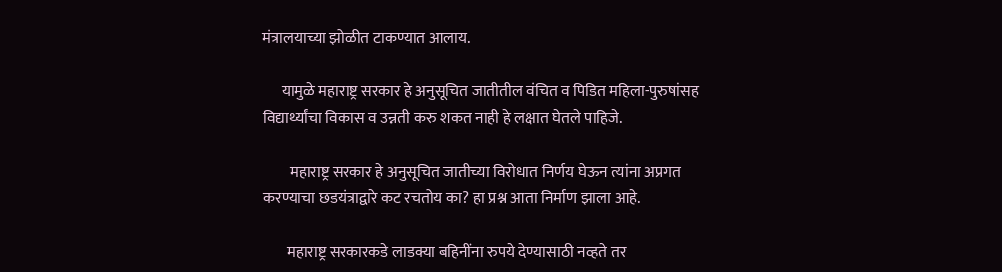मंत्रालयाच्या झोळीत टाकण्यात आलाय.

      यामुळे महाराष्ट्र सरकार हे अनुसूचित जातीतील वंचित व पिडित महिला-पुरुषांसह विद्यार्थ्यांचा विकास व उन्नती करु शकत नाही हे लक्षात घेतले पाहिजे.

         महाराष्ट्र सरकार हे अनुसूचित जातीच्या विरोधात निर्णय घेऊन त्यांना अप्रगत करण्याचा छडयंत्राद्वारे कट रचतोय का? हा प्रश्न आता निर्माण झाला आहे.

        महाराष्ट्र सरकारकडे लाडक्या बहिनींना रुपये देण्यासाठी नव्हते तर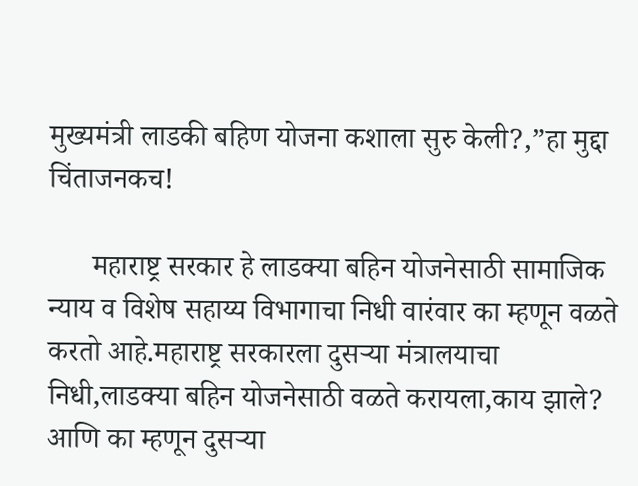मुख्यमंत्री लाडकी बहिण योजना कशाला सुरु केली?,”हा मुद्दा चिंताजनकच!

      महाराष्ट्र सरकार हे लाडक्या बहिन योजनेसाठी सामाजिक न्याय व विशेष सहाय्य विभागाचा निधी वारंवार का म्हणून वळते करतो आहे.महाराष्ट्र सरकारला दुसऱ्या मंत्रालयाचा निधी,लाडक्या बहिन योजनेसाठी वळते करायला,काय झाले? आणि का म्हणून दुसऱ्या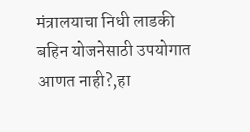मंत्रालयाचा निधी लाडकी बहिन योजनेसाठी उपयोगात आणत नाही?,हा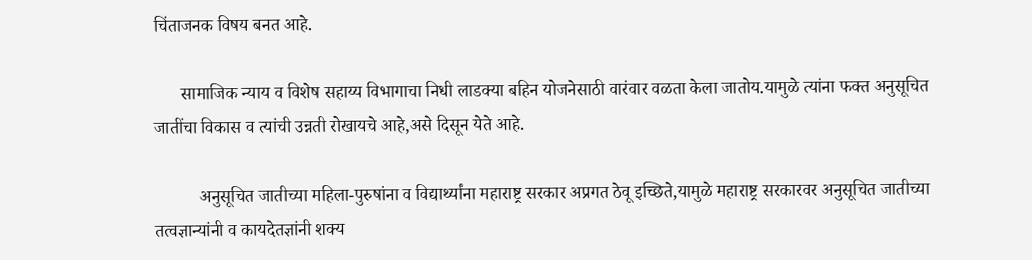चिंताजनक विषय बनत आहे.

      सामाजिक न्याय व विशेष सहाय्य विभागाचा निधी लाडक्या बहिन योजनेसाठी वारंवार वळता केला जातोय.यामुळे त्यांना फक्त अनुसूचित जातींचा विकास व त्यांची उन्नती रोखायचे आहे,असे दिसून येते आहे.

          अनुसूचित जातीच्या महिला-पुरुषांना व विद्यार्थ्यांना महाराष्ट्र सरकार अप्रगत ठेवू इच्छिते,यामुळे महाराष्ट्र सरकारवर अनुसूचित जातीच्या तत्वज्ञान्यांनी व कायदेतज्ञांनी शक्य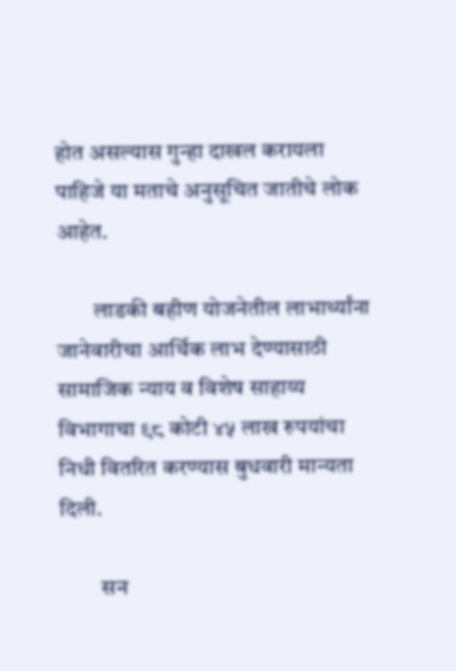होत असल्यास गुन्हा दाखल करायला पाहिजे या मताचे अनुसूचित जातीचे लोक आहेत.

        लाडकी बहीण योजनेतील लाभार्थ्यांना जानेवारीचा आर्थिक लाभ देण्यासाठी सामाजिक न्याय व विशेष साहाय्य विभागाचा ९८ कोटी ४५ लाख रुपयांचा निधी वितरित करण्यास बुधवारी मान्यता दिली.

         सन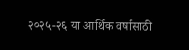२०२५-२६ या आर्थिक वर्षासाठी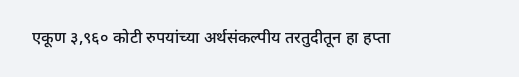एकूण ३,९६० कोटी रुपयांच्या अर्थसंकल्पीय तरतुदीतून हा हप्ता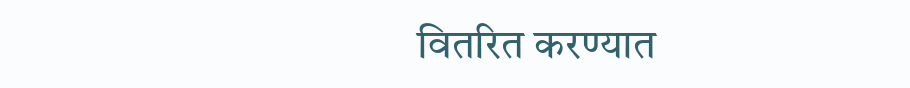वितरित करण्यात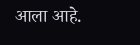आला आहे.